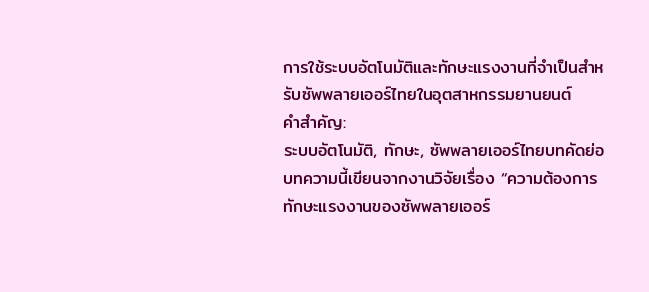การใช้ระบบอัตโนมัติและทักษะแรงงานที่จำเป็นสำหรับซัพพลายเออร์ไทยในอุตสาหกรรมยานยนต์
คำสำคัญ:
ระบบอัตโนมัติ, ทักษะ, ซัพพลายเออร์ไทยบทคัดย่อ
บทความนี้เขียนจากงานวิจัยเรื่อง “ความต้องการทักษะแรงงานของซัพพลายเออร์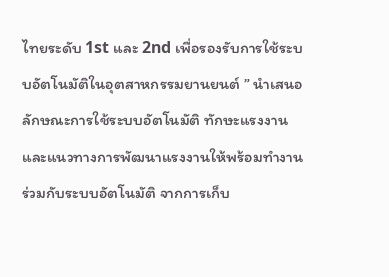ไทยระดับ 1st และ 2nd เพื่อรองรับการใช้ระบบอัตโนมัติในอุตสาหกรรมยานยนต์ ” นำเสนอลักษณะการใช้ระบบอัตโนมัติ ทักษะแรงงาน และแนวทางการพัฒนาแรงงานให้พร้อมทำงานร่วมกับระบบอัตโนมัติ จากการเก็บ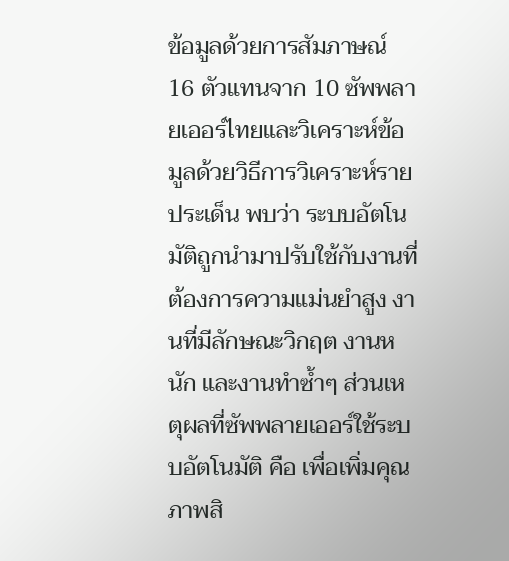ข้อมูลด้วยการสัมภาษณ์ 16 ตัวแทนจาก 10 ซัพพลายเออร์ไทยและวิเคราะห์ข้อมูลด้วยวิธีการวิเคราะห์รายประเด็น พบว่า ระบบอัตโนมัติถูกนำมาปรับใช้กับงานที่ต้องการความแม่นยำสูง งานที่มีลักษณะวิกฤต งานหนัก และงานทำซ้ำๆ ส่วนเหตุผลที่ซัพพลายเออร์ใช้ระบบอัตโนมัติ คือ เพื่อเพิ่มคุณภาพสิ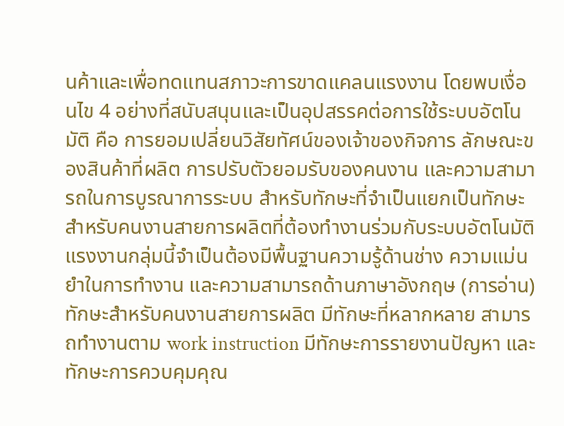นค้าและเพื่อทดแทนสภาวะการขาดแคลนแรงงาน โดยพบเงื่อนไข 4 อย่างที่สนับสนุนและเป็นอุปสรรคต่อการใช้ระบบอัตโนมัติ คือ การยอมเปลี่ยนวิสัยทัศน์ของเจ้าของกิจการ ลักษณะของสินค้าที่ผลิต การปรับตัวยอมรับของคนงาน และความสามารถในการบูรณาการระบบ สำหรับทักษะที่จำเป็นแยกเป็นทักษะสำหรับคนงานสายการผลิตที่ต้องทำงานร่วมกับระบบอัตโนมัติ แรงงานกลุ่มนี้จำเป็นต้องมีพื้นฐานความรู้ด้านช่าง ความแม่นยำในการทำงาน และความสามารถด้านภาษาอังกฤษ (การอ่าน) ทักษะสำหรับคนงานสายการผลิต มีทักษะที่หลากหลาย สามารถทำงานตาม work instruction มีทักษะการรายงานปัญหา และทักษะการควบคุมคุณ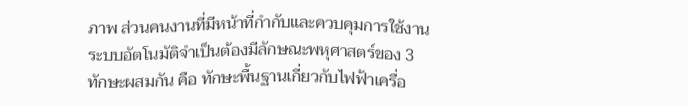ภาพ ส่วนคนงานที่มีหน้าที่กำกับและควบคุมการใช้งานระบบอัตโนมัติจำเป็นต้องมีลักษณะพหุศาสตร์ของ 3 ทักษะผสมกัน คือ ทักษะพื้นฐานเกี่ยวกับไฟฟ้าเครื่อ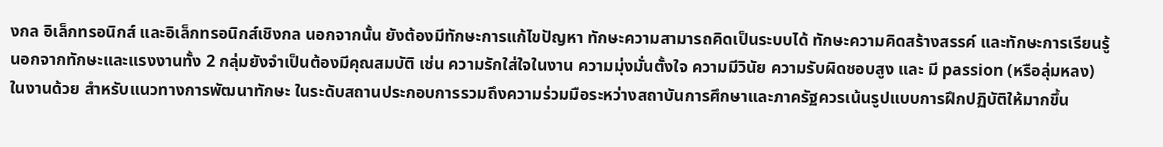งกล อิเล็กทรอนิกส์ และอิเล็กทรอนิกส์เชิงกล นอกจากนั้น ยังต้องมีทักษะการแก้ไขปัญหา ทักษะความสามารถคิดเป็นระบบได้ ทักษะความคิดสร้างสรรค์ และทักษะการเรียนรู้ นอกจากทักษะและแรงงานทั้ง 2 กลุ่มยังจำเป็นต้องมีคุณสมบัติ เช่น ความรักใส่ใจในงาน ความมุ่งมั่นตั้งใจ ความมีวินัย ความรับผิดชอบสูง และ มี passion (หรือลุ่มหลง) ในงานด้วย สำหรับแนวทางการพัฒนาทักษะ ในระดับสถานประกอบการรวมถึงความร่วมมือระหว่างสถาบันการศึกษาและภาครัฐควรเน้นรูปแบบการฝึกปฏิบัติให้มากขึ้น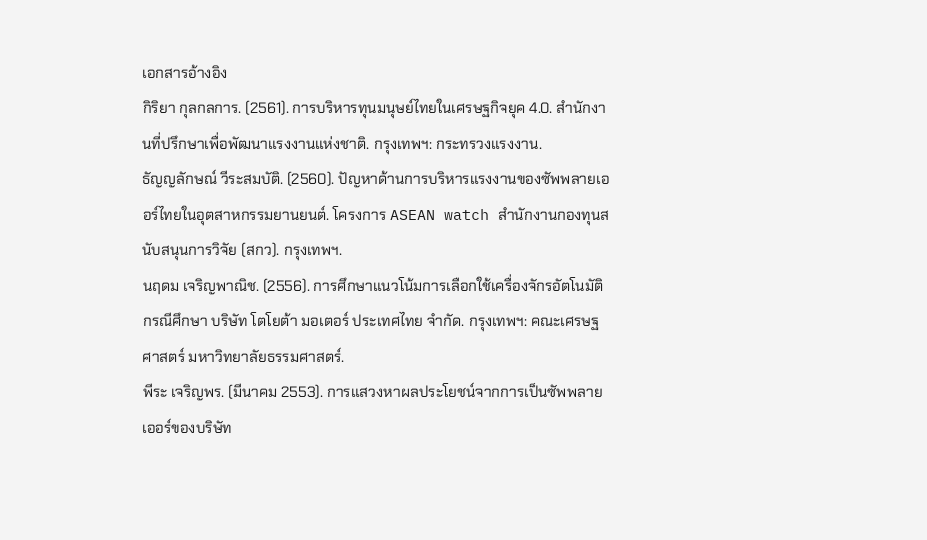เอกสารอ้างอิง
กิริยา กุลกลการ. (2561). การบริหารทุนมนุษย์ไทยในเศรษฐกิจยุค 4.0. สำนักงานที่ปรึกษาเพื่อพัฒนาแรงงานแห่งชาติ. กรุงเทพฯ: กระทรวงแรงงาน.
ธัญญลักษณ์ วีระสมบัติ. (2560). ปัญหาด้านการบริหารแรงงานของซัพพลายเออร์ไทยในอุตสาหกรรมยานยนต์. โครงการ ASEAN watch สำนักงานกองทุนสนับสนุนการวิจัย (สกว). กรุงเทพฯ.
นฤดม เจริญพาณิช. (2556). การศึกษาแนวโน้มการเลือกใช้เครื่องจักรอัตโนมัติ กรณีศึกษา บริษัท โตโยต้า มอเตอร์ ประเทศไทย จำกัด. กรุงเทพฯ: คณะเศรษฐศาสตร์ มหาวิทยาลัยธรรมศาสตร์.
พีระ เจริญพร. (มีนาคม 2553). การแสวงหาผลประโยชน์จากการเป็นซัพพลายเออร์ของบริษัท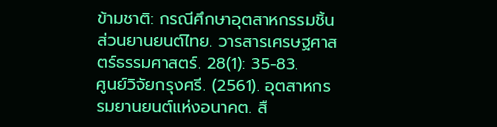ข้ามชาติ: กรณีศึกษาอุตสาหกรรมชิ้นส่วนยานยนต์ไทย. วารสารเศรษฐศาสตร์ธรรมศาสตร์. 28(1): 35-83.
ศูนย์วิจัยกรุงศรี. (2561). อุตสาหกรรมยานยนต์แห่งอนาคต. สื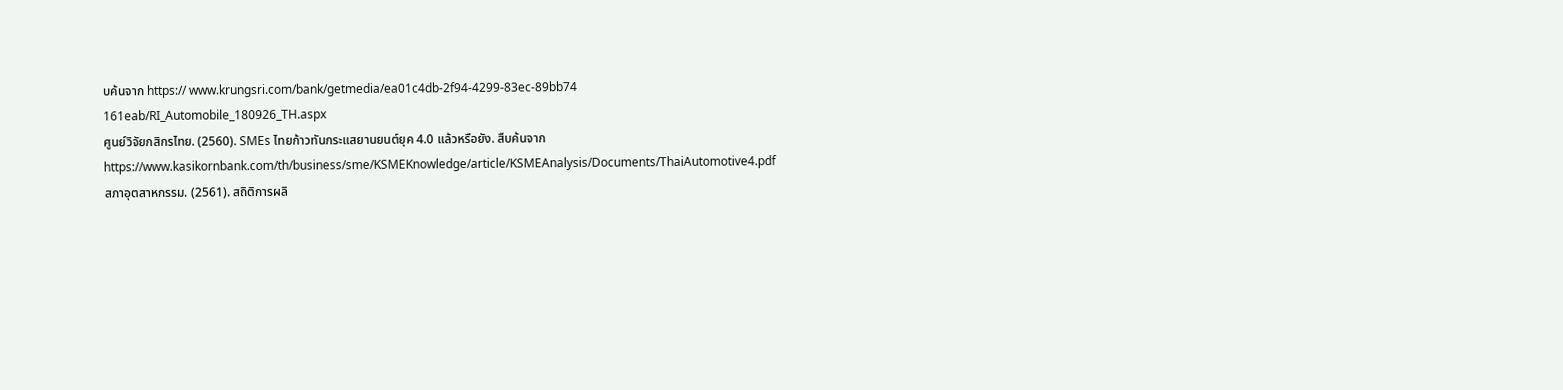บค้นจาก https:// www.krungsri.com/bank/getmedia/ea01c4db-2f94-4299-83ec-89bb74 161eab/RI_Automobile_180926_TH.aspx
ศูนย์วิจัยกสิกรไทย. (2560). SMEs ไทยก้าวทันกระแสยานยนต์ยุค 4.0 แล้วหรือยัง. สืบค้นจาก https://www.kasikornbank.com/th/business/sme/KSMEKnowledge/article/KSMEAnalysis/Documents/ThaiAutomotive4.pdf
สภาอุตสาหกรรม. (2561). สถิติการผลิ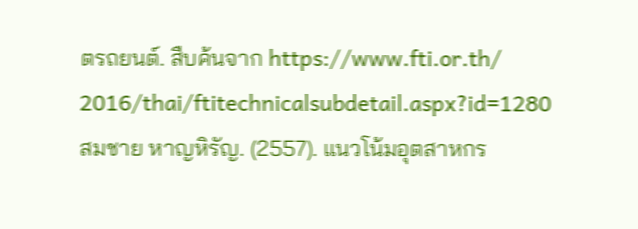ตรถยนต์. สืบค้นจาก https://www.fti.or.th/ 2016/thai/ftitechnicalsubdetail.aspx?id=1280
สมชาย หาญหิรัญ. (2557). แนวโน้มอุตสาหกร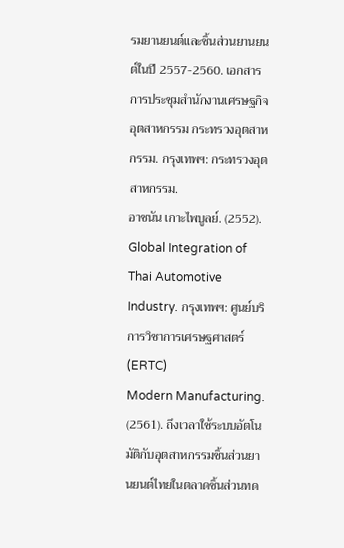รมยานยนต์และชิ้นส่วนยานยนต์ในปี 2557-2560. เอกสารการประชุมสำนักงานเศรษฐกิจอุตสาหกรรม กระทรวงอุตสาหกรรม. กรุงเทพฯ: กระทรวงอุตสาหกรรม.
อาชนัน เกาะไพบูลย์. (2552). Global Integration of Thai Automotive Industry. กรุงเทพฯ: ศูนย์บริการวิชาการเศรษฐศาสตร์ (ERTC)
Modern Manufacturing. (2561). ถึงเวลาใช้ระบบอัตโนมัติกับอุตสาหกรรมชิ้นส่วนยานยนต์ไทยในตลาดชิ้นส่วนทด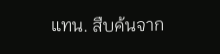แทน. สืบค้นจาก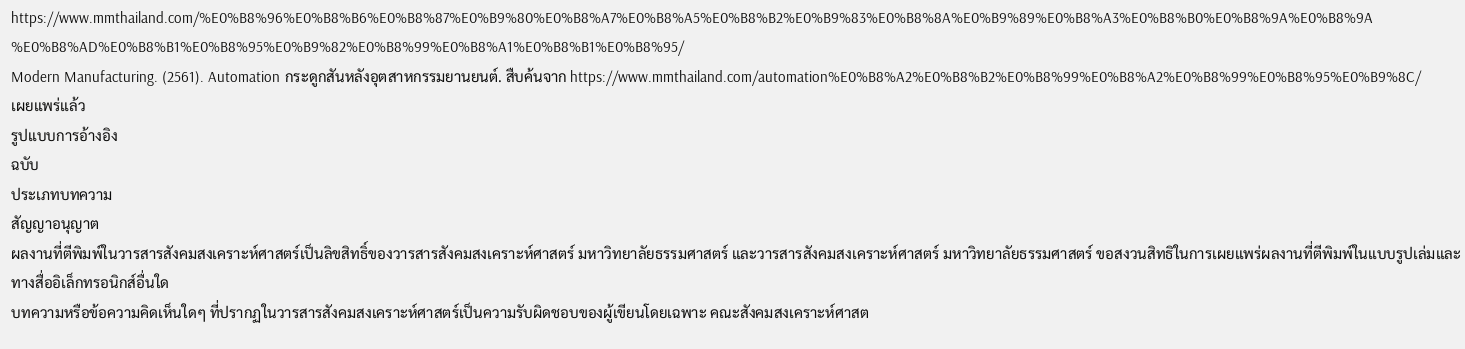https://www.mmthailand.com/%E0%B8%96%E0%B8%B6%E0%B8%87%E0%B9%80%E0%B8%A7%E0%B8%A5%E0%B8%B2%E0%B9%83%E0%B8%8A%E0%B9%89%E0%B8%A3%E0%B8%B0%E0%B8%9A%E0%B8%9A%E0%B8%AD%E0%B8%B1%E0%B8%95%E0%B9%82%E0%B8%99%E0%B8%A1%E0%B8%B1%E0%B8%95/
Modern Manufacturing. (2561). Automation กระดูกสันหลังอุตสาหกรรมยานยนต์. สืบค้นจาก https://www.mmthailand.com/automation%E0%B8%A2%E0%B8%B2%E0%B8%99%E0%B8%A2%E0%B8%99%E0%B8%95%E0%B9%8C/
เผยแพร่แล้ว
รูปแบบการอ้างอิง
ฉบับ
ประเภทบทความ
สัญญาอนุญาต
ผลงานที่ตีพิมพ์ในวารสารสังคมสงเคราะห์ศาสตร์เป็นลิขสิทธิ์ของวารสารสังคมสงเคราะห์ศาสตร์ มหาวิทยาลัยธรรมศาสตร์ และวารสารสังคมสงเคราะห์ศาสตร์ มหาวิทยาลัยธรรมศาสตร์ ขอสงวนสิทธิในการเผยแพร่ผลงานที่ตีพิมพ์ในแบบรูปเล่มและทางสื่ออิเล็กทรอนิกส์อื่นใด
บทความหรือข้อความคิดเห็นใดๆ ที่ปรากฏในวารสารสังคมสงเคราะห์ศาสตร์เป็นความรับผิดชอบของผู้เขียนโดยเฉพาะ คณะสังคมสงเคราะห์ศาสต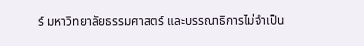ร์ มหาวิทยาลัยธรรมศาสตร์ และบรรณาธิการไม่จําเป็น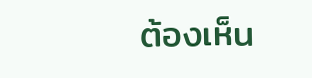ต้องเห็น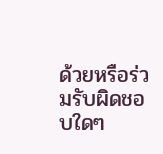ด้วยหรือร่วมรับผิดชอบใดๆ